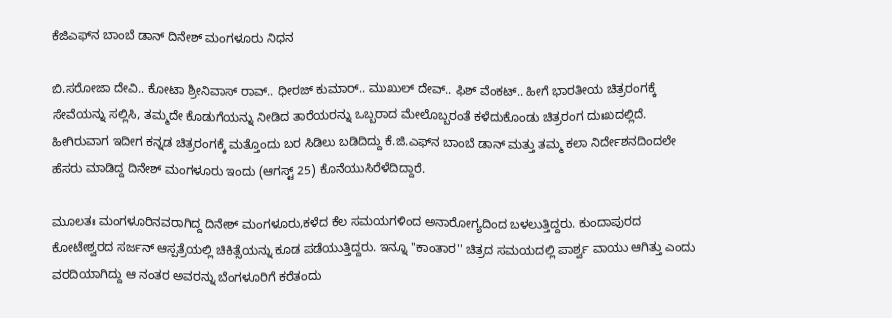ಕೆಜಿಎಫ್‌ನ ಬಾಂಬೆ ಡಾನ್ ದಿನೇಶ್ ಮಂಗಳೂರು ನಿಧನ

ಬಿ.ಸರೋಜಾ ದೇವಿ.. ಕೋಟಾ ಶ್ರೀನಿವಾಸ್ ರಾವ್.. ಧೀರಜ್ ಕುಮಾರ್.. ಮುಖುಲ್ ದೇವ್.. ಫಿಶ್ ವೆಂಕಟ್.. ಹೀಗೆ ಭಾರತೀಯ ಚಿತ್ರರಂಗಕ್ಕೆ ಸೇವೆಯನ್ನು ಸಲ್ಲಿಸಿ, ತಮ್ಮದೇ ಕೊಡುಗೆಯನ್ನು ನೀಡಿದ ತಾರೆಯರನ್ನು ಒಬ್ಬರಾದ ಮೇಲೊಬ್ಬರಂತೆ ಕಳೆದುಕೊಂಡು ಚಿತ್ರರಂಗ ದುಃಖದಲ್ಲಿದೆ. ಹೀಗಿರುವಾಗ ಇದೀಗ ಕನ್ನಡ ಚಿತ್ರರಂಗಕ್ಕೆ ಮತ್ತೊಂದು ಬರ ಸಿಡಿಲು ಬಡಿದಿದ್ದು ಕೆ.ಜಿ.ಎಫ್‌ನ ಬಾಂಬೆ ಡಾನ್ ಮತ್ತು ತಮ್ಮ ಕಲಾ ನಿರ್ದೇಶನದಿಂದಲೇ ಹೆಸರು ಮಾಡಿದ್ದ ದಿನೇಶ್ ಮಂಗಳೂರು ಇಂದು (ಆಗಸ್ಟ್ 25) ಕೊನೆಯುಸಿರೆಳೆದಿದ್ದಾರೆ.

ಮೂಲತಃ ಮಂಗಳೂರಿನವರಾಗಿದ್ದ ದಿನೇಶ್ ಮಂಗಳೂರು,ಕಳೆದ ಕೆಲ ಸಮಯಗಳಿಂದ ಅನಾರೋಗ್ಯದಿಂದ ಬಳಲುತ್ತಿದ್ದರು. ಕುಂದಾಪುರದ ಕೋಟೇಶ್ವರದ ಸರ್ಜನ್ ಆಸ್ಪತ್ರೆಯಲ್ಲಿ ಚಿಕಿತ್ಸೆಯನ್ನು ಕೂಡ ಪಡೆಯುತ್ತಿದ್ದರು. ಇನ್ನೂ ''ಕಾಂತಾರ'' ಚಿತ್ರದ ಸಮಯದಲ್ಲಿ ಪಾರ್ಶ್ವ ವಾಯು ಆಗಿತ್ತು ಎಂದು ವರದಿಯಾಗಿದ್ದು ಆ ನಂತರ ಅವರನ್ನು ಬೆಂಗಳೂರಿಗೆ ಕರೆತಂದು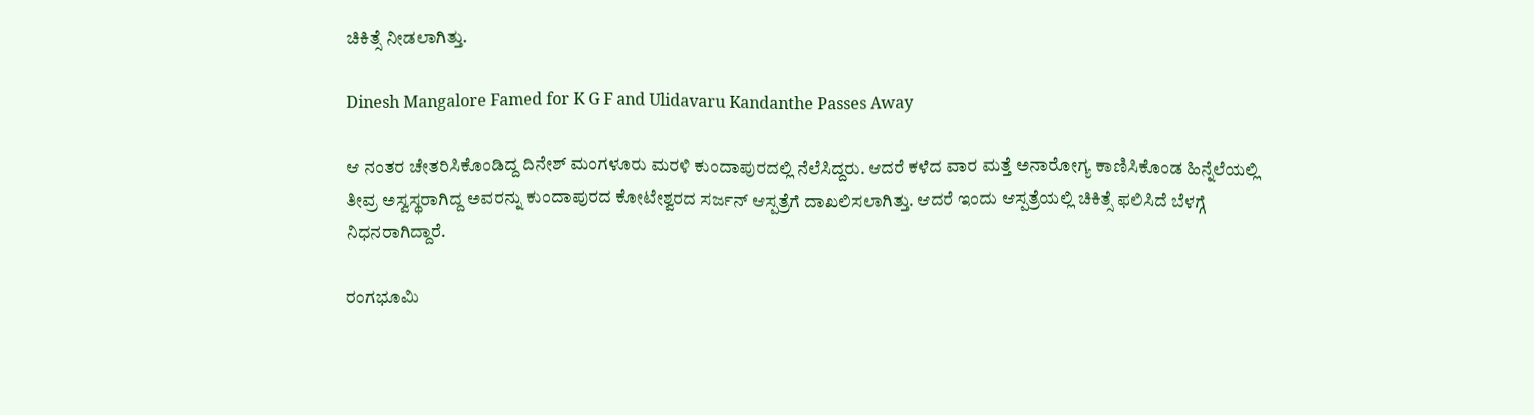ಚಿಕಿತ್ಸೆ ನೀಡಲಾಗಿತ್ತು.

Dinesh Mangalore Famed for K G F and Ulidavaru Kandanthe Passes Away

ಆ ನಂತರ ಚೇತರಿಸಿಕೊಂಡಿದ್ದ ದಿನೇಶ್ ಮಂಗಳೂರು ಮರಳಿ ಕುಂದಾಪುರದಲ್ಲಿ ನೆಲೆಸಿದ್ದರು. ಆದರೆ ಕಳೆದ ವಾರ ಮತ್ತೆ ಅನಾರೋಗ್ಯ ಕಾಣಿಸಿಕೊಂಡ ಹಿನ್ನೆಲೆಯಲ್ಲಿ ತೀವ್ರ ಅಸ್ವಸ್ಥರಾಗಿದ್ದ ಅವರನ್ನು ಕುಂದಾಪುರದ ಕೋಟೇಶ್ವರದ ಸರ್ಜನ್ ಆಸ್ಪತ್ರೆಗೆ ದಾಖಲಿಸಲಾಗಿತ್ತು. ಆದರೆ ಇಂದು ಆಸ್ಪತ್ರೆಯಲ್ಲಿ ಚಿಕಿತ್ಸೆ ಫಲಿಸಿದೆ ಬೆಳಗ್ಗೆ ನಿಧನರಾಗಿದ್ದಾರೆ.

ರಂಗಭೂಮಿ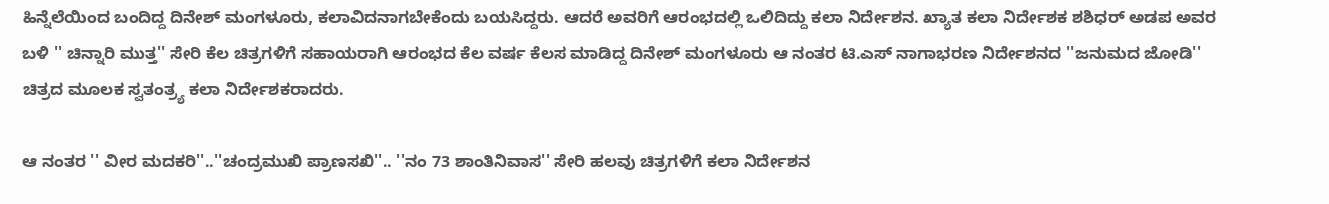ಹಿನ್ನೆಲೆಯಿಂದ ಬಂದಿದ್ದ ದಿನೇಶ್ ಮಂಗಳೂರು, ಕಲಾವಿದನಾಗಬೇಕೆಂದು ಬಯಸಿದ್ದರು. ಆದರೆ ಅವರಿಗೆ ಆರಂಭದಲ್ಲಿ ಒಲಿದಿದ್ದು ಕಲಾ ನಿರ್ದೇಶನ. ಖ್ಯಾತ ಕಲಾ ನಿರ್ದೇಶಕ ಶಶಿಧರ್ ಅಡಪ ಅವರ ಬಳಿ '' ಚಿನ್ನಾರಿ ಮುತ್ತ'' ಸೇರಿ ಕೆಲ ಚಿತ್ರಗಳಿಗೆ ಸಹಾಯರಾಗಿ ಆರಂಭದ ಕೆಲ ವರ್ಷ ಕೆಲಸ ಮಾಡಿದ್ದ ದಿನೇಶ್ ಮಂಗಳೂರು ಆ ನಂತರ ಟಿ.ಎಸ್ ನಾಗಾಭರಣ ನಿರ್ದೇಶನದ ''ಜನುಮದ ಜೋಡಿ'' ಚಿತ್ರದ ಮೂಲಕ ಸ್ವತಂತ್ರ್ಯ ಕಲಾ ನಿರ್ದೇಶಕರಾದರು.

ಆ ನಂತರ '' ವೀರ ಮದಕರಿ''..''ಚಂದ್ರಮುಖಿ ಪ್ರಾಣಸಖಿ''.. ''ನಂ 73 ಶಾಂತಿನಿವಾಸ'' ಸೇರಿ ಹಲವು ಚಿತ್ರಗಳಿಗೆ ಕಲಾ ನಿರ್ದೇಶನ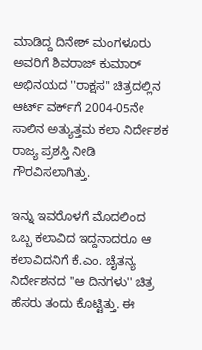ಮಾಡಿದ್ದ ದಿನೇಶ್ ಮಂಗಳೂರು ಅವರಿಗೆ ಶಿವರಾಜ್ ಕುಮಾರ್ ಅಭಿನಯದ ''ರಾಕ್ಷಸ'' ಚಿತ್ರದಲ್ಲಿನ ಆರ್ಟ್‌ ವರ್ಕ್‌ಗೆ 2004-05ನೇ ಸಾಲಿನ ಅತ್ಯುತ್ತಮ ಕಲಾ ನಿರ್ದೇಶಕ ರಾಜ್ಯ ಪ್ರಶಸ್ತಿ ನೀಡಿ ಗೌರವಿಸಲಾಗಿತ್ತು.

ಇನ್ನು ಇವರೊಳಗೆ ಮೊದಲಿಂದ ಒಬ್ಬ ಕಲಾವಿದ ಇದ್ದನಾದರೂ ಆ ಕಲಾವಿದನಿಗೆ ಕೆ.ಎಂ. ಚೈತನ್ಯ ನಿರ್ದೇಶನದ ''ಆ ದಿನಗಳು'' ಚಿತ್ರ ಹೆಸರು ತಂದು ಕೊಟ್ಟಿತ್ತು. ಈ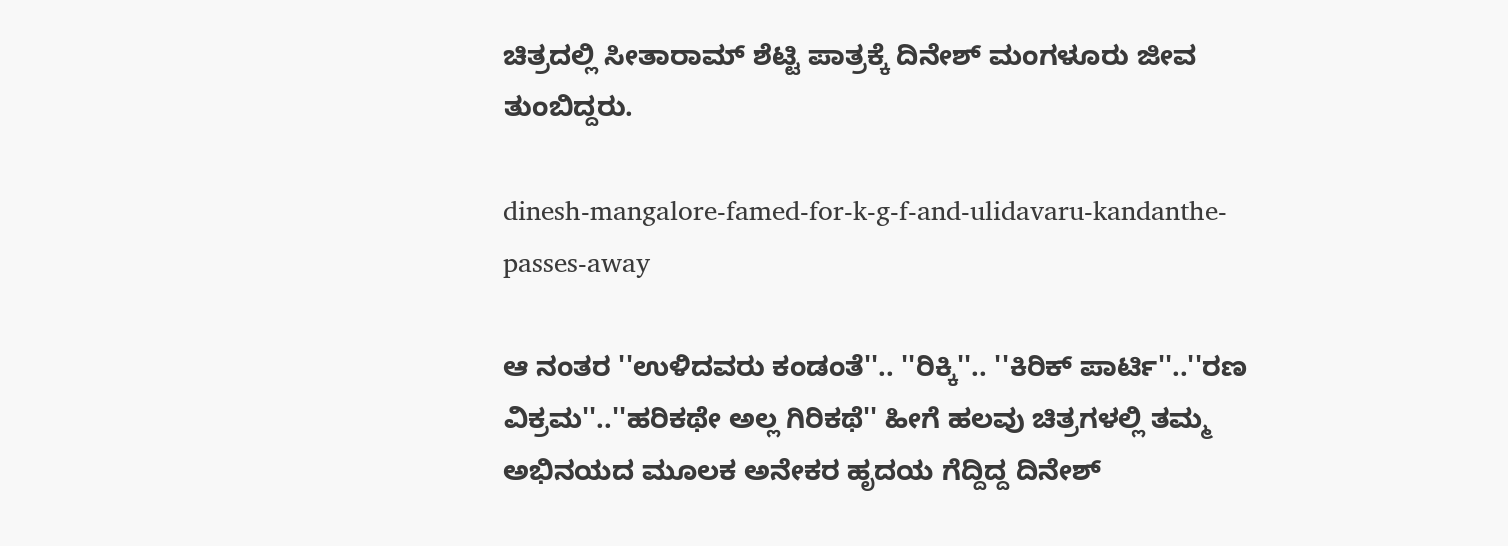ಚಿತ್ರದಲ್ಲಿ ಸೀತಾರಾಮ್ ಶೆಟ್ಟಿ ಪಾತ್ರಕ್ಕೆ ದಿನೇಶ್ ಮಂಗಳೂರು ಜೀವ ತುಂಬಿದ್ದರು.

dinesh-mangalore-famed-for-k-g-f-and-ulidavaru-kandanthe-passes-away

ಆ ನಂತರ ''ಉಳಿದವರು ಕಂಡಂತೆ''.. ''ರಿಕ್ಕಿ''.. ''ಕಿರಿಕ್‌ ಪಾರ್ಟಿ''..''ರಣ ವಿಕ್ರಮ''..''ಹರಿಕಥೇ ಅಲ್ಲ ಗಿರಿಕಥೆ'' ಹೀಗೆ ಹಲವು ಚಿತ್ರಗಳಲ್ಲಿ ತಮ್ಮ ಅಭಿನಯದ ಮೂಲಕ ಅನೇಕರ ಹೃದಯ ಗೆದ್ದಿದ್ದ ದಿನೇಶ್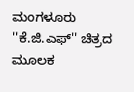ಮಂಗಳೂರು ''ಕೆ.ಜಿ.ಎಫ್‌'' ಚಿತ್ರದ ಮೂಲಕ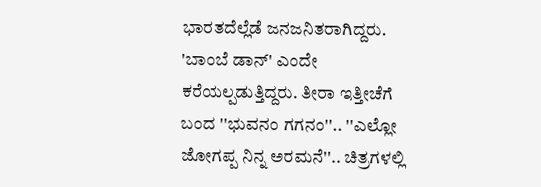ಭಾರತದೆಲ್ಲೆಡೆ ಜನಜನಿತರಾಗಿದ್ದರು. 'ಬಾಂಬೆ ಡಾನ್' ಎಂದೇ ಕರೆಯಲ್ಪಡುತ್ತಿದ್ದರು. ತೀರಾ ಇತ್ತೀಚೆಗೆ ಬಂದ ''ಭುವನಂ ಗಗನಂ''.. ''ಎಲ್ಲೋ ಜೋಗಪ್ಪ ನಿನ್ನ ಅರಮನೆ''.. ಚಿತ್ರಗಳಲ್ಲಿ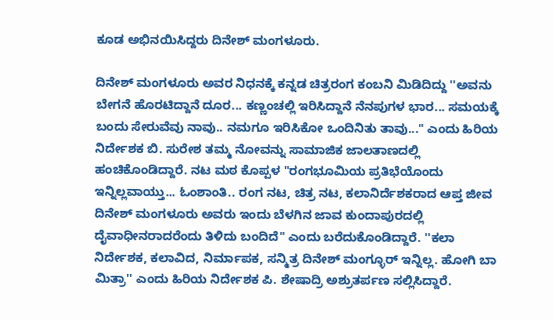ಕೂಡ ಅಭಿನಯಿಸಿದ್ದರು ದಿನೇಶ್ ಮಂಗಳೂರು.

ದಿನೇಶ್ ಮಂಗಳೂರು ಅವರ ನಿಧನಕ್ಕೆ ಕನ್ನಡ ಚಿತ್ರರಂಗ ಕಂಬನಿ ಮಿಡಿದಿದ್ದು ''ಅವನು ಬೇಗನೆ ಹೊರಟಿದ್ದಾನೆ ದೂರ... ಕಣ್ಣಂಚಲ್ಲಿ ಇರಿಸಿದ್ದಾನೆ ನೆನಪುಗಳ ಭಾರ... ಸಮಯಕ್ಕೆ ಬಂದು ಸೇರುವೆವು ನಾವು.. ನಮಗೂ ಇರಿಸಿಕೋ ಒಂದಿನಿತು ತಾವು..." ಎಂದು ಹಿರಿಯ ನಿರ್ದೇಶಕ ಬಿ. ಸುರೇಶ ತಮ್ಮ ನೋವನ್ನು ಸಾಮಾಜಿಕ ಜಾಲತಾಣದಲ್ಲಿ ಹಂಚಿಕೊಂಡಿದ್ದಾರೆ. ನಟ ಮಠ ಕೊಪ್ಪಳ "ರಂಗಭೂಮಿಯ ಪ್ರತಿಭೆಯೊಂದು ಇನ್ನಿಲ್ಲವಾಯ್ತು... ಓಂಶಾಂತಿ.. ರಂಗ ನಟ, ಚಿತ್ರ ನಟ, ಕಲಾನಿರ್ದೆಶಕರಾದ ಆಪ್ತ ಜೀವ ದಿನೇಶ್ ಮಂಗಳೂರು ಅವರು ಇಂದು ಬೆಳಗಿನ ಜಾವ ಕುಂದಾಪುರದಲ್ಲಿ ದೈವಾಧೀನರಾದರೆಂದು ತಿಳಿದು ಬಂದಿದೆ" ಎಂದು ಬರೆದುಕೊಂಡಿದ್ದಾರೆ. ''ಕಲಾ ನಿರ್ದೇಶಕ, ಕಲಾವಿದ, ನಿರ್ಮಾಪಕ, ಸನ್ಮಿತ್ರ ದಿನೇಶ್ ಮಂಗ್ಳೂರ್ ಇನ್ನಿಲ್ಲ. ಹೋಗಿ ಬಾ ಮಿತ್ರಾ'' ಎಂದು ಹಿರಿಯ ನಿರ್ದೇಶಕ ಪಿ. ಶೇಷಾದ್ರಿ ಅಶ್ರುತರ್ಪಣ ಸಲ್ಲಿಸಿದ್ದಾರೆ.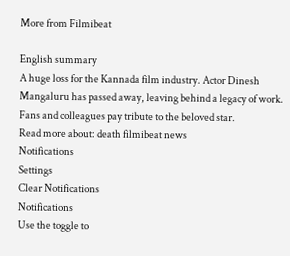More from Filmibeat

English summary
A huge loss for the Kannada film industry. Actor Dinesh Mangaluru has passed away, leaving behind a legacy of work. Fans and colleagues pay tribute to the beloved star.
Read more about: death filmibeat news
Notifications
Settings
Clear Notifications
Notifications
Use the toggle to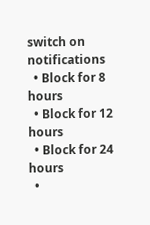switch on notifications
  • Block for 8 hours
  • Block for 12 hours
  • Block for 24 hours
  •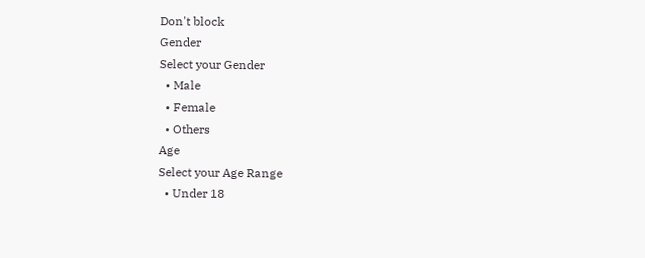Don't block
Gender
Select your Gender
  • Male
  • Female
  • Others
Age
Select your Age Range
  • Under 18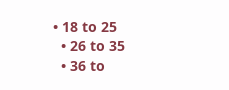• 18 to 25
  • 26 to 35
  • 36 to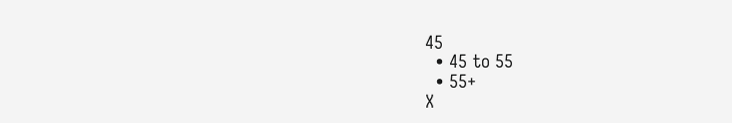45
  • 45 to 55
  • 55+
X